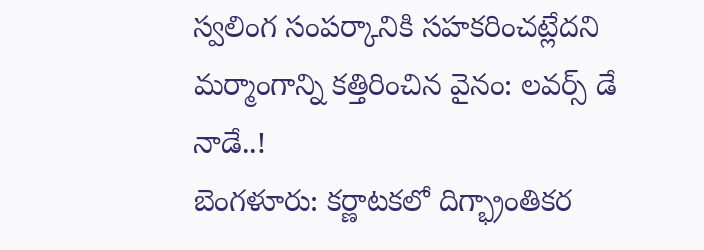స్వలింగ సంపర్కానికి సహకరించట్లేదని మర్మాంగాన్ని కత్తిరించిన వైనం: లవర్స్ డే నాడే..!
బెంగళూరు: కర్ణాటకలో దిగ్భ్రాంతికర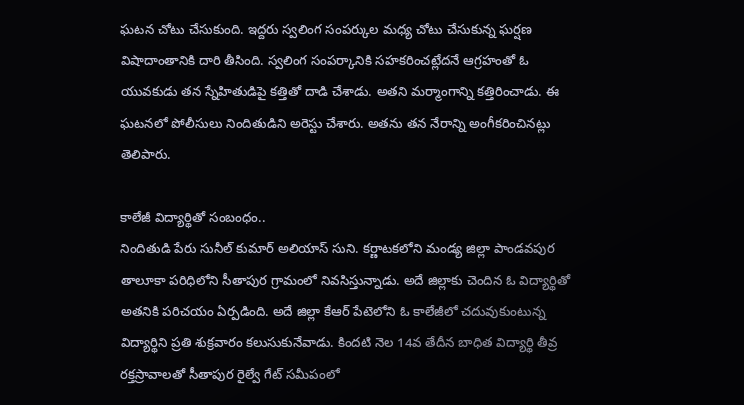ఘటన చోటు చేసుకుంది. ఇద్దరు స్వలింగ సంపర్కుల మధ్య చోటు చేసుకున్న ఘర్షణ విషాదాంతానికి దారి తీసింది. స్వలింగ సంపర్కానికి సహకరించట్లేదనే ఆగ్రహంతో ఓ యువకుడు తన స్నేహితుడిపై కత్తితో దాడి చేశాడు. అతని మర్మాంగాన్ని కత్తిరించాడు. ఈ ఘటనలో పోలీసులు నిందితుడిని అరెస్టు చేశారు. అతను తన నేరాన్ని అంగీకరించినట్లు తెలిపారు.

కాలేజీ విద్యార్థితో సంబంధం..
నిందితుడి పేరు సునీల్ కుమార్ అలియాస్ సుని. కర్ణాటకలోని మండ్య జిల్లా పాండవపుర తాలూకా పరిధిలోని సీతాపుర గ్రామంలో నివసిస్తున్నాడు. అదే జిల్లాకు చెందిన ఓ విద్యార్థితో అతనికి పరిచయం ఏర్పడింది. అదే జిల్లా కేఆర్ పేటెలోని ఓ కాలేజీలో చదువుకుంటున్న విద్యార్థిని ప్రతి శుక్రవారం కలుసుకునేవాడు. కిందటి నెల 14వ తేదీన బాధిత విద్యార్థి తీవ్ర రక్తస్రావాలతో సీతాపుర రైల్వే గేట్ సమీపంలో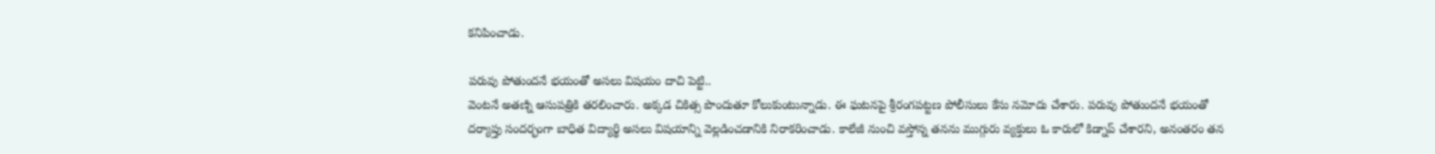కనిపించాడు.

పరువు పోతుందనే భయంతో అసలు విషయం దాచి పెట్టి..
వెంటనే అతణ్ని ఆసుపత్రికి తరలించారు. అక్కడ చికిత్స పొందుతూ కోలుకుంటున్నాడు. ఈ ఘటనపై శ్రీరంగపట్టణ పోలీసులు కేసు నమోదు చేశారు. పరువు పోతుందనే భయంతో దర్యాప్తు సందర్భంగా బాధిత విద్యార్థి అసలు విషయాన్ని వెల్లడించడానికి నిరాకరించాడు. కాలేజీ నుంచి వస్తోన్న తనను ముగ్గురు వ్యక్తులు ఓ కారులో కిడ్నాప్ చేశారని, అనంతరం తన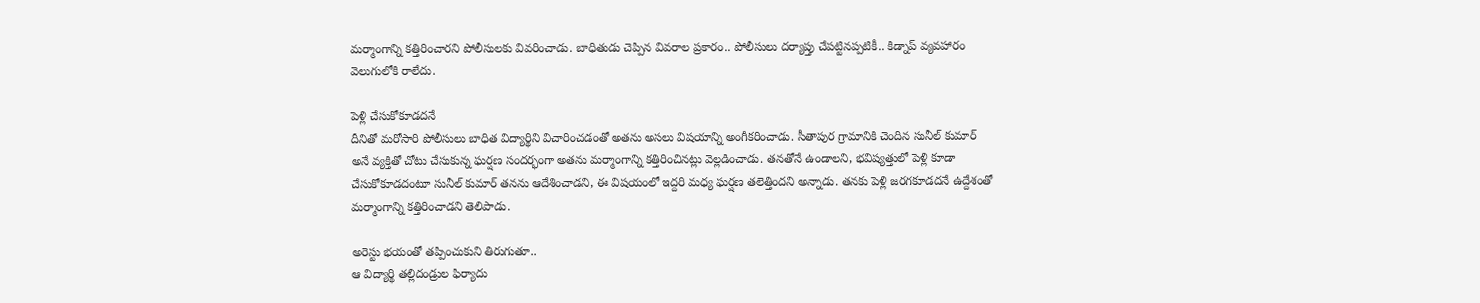మర్మాంగాన్ని కత్తిరించారని పోలీసులకు వివరించాడు. బాధితుడు చెప్పిన వివరాల ప్రకారం.. పోలీసులు దర్యాప్తు చేపట్టినప్పటికీ.. కిడ్నాప్ వ్యవహారం వెలుగులోకి రాలేదు.

పెళ్లి చేసుకోకూడదనే
దీనితో మరోసారి పోలీసులు బాధిత విద్యార్థిని విచారించడంతో అతను అసలు విషయాన్ని అంగీకరించాడు. సీతాపుర గ్రామానికి చెందిన సునీల్ కుమార్ అనే వ్యక్తితో చోటు చేసుకున్న ఘర్షణ సందర్భంగా అతను మర్మాంగాన్ని కత్తిరించినట్లు వెల్లడించాడు. తనతోనే ఉండాలని, భవిష్యత్తులో పెళ్లి కూడా చేసుకోకూడదంటూ సునీల్ కుమార్ తనను ఆదేశించాడని, ఈ విషయంలో ఇద్దరి మధ్య ఘర్షణ తలెత్తిందని అన్నాడు. తనకు పెళ్లి జరగకూడదనే ఉద్దేశంతో మర్మాంగాన్ని కత్తిరించాడని తెలిపాడు.

అరెస్టు భయంతో తప్పించుకుని తిరుగుతూ..
ఆ విద్యార్థి తల్లిదండ్రుల ఫిర్యాదు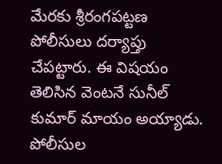మేరకు శ్రీరంగపట్టణ పోలీసులు దర్యాప్తు చేపట్టారు. ఈ విషయం తెలిసిన వెంటనే సునీల్ కుమార్ మాయం అయ్యాడు. పోలీసుల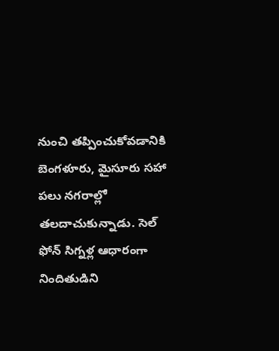నుంచి తప్పించుకోవడానికి బెంగళూరు, మైసూరు సహా పలు నగరాల్లో తలదాచుకున్నాడు. సెల్ ఫోన్ సిగ్నళ్ల ఆధారంగా నిందితుడిని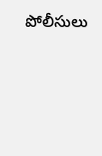పోలీసులు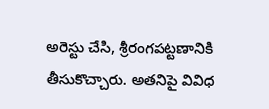అరెస్టు చేసి, శ్రీరంగపట్టణానికి తీసుకొచ్చారు. అతనిపై వివిధ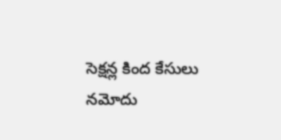సెక్షన్ల కింద కేసులు నమోదు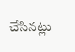చేసినట్లు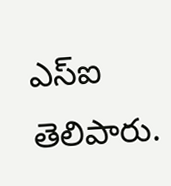ఎస్ఐ తెలిపారు.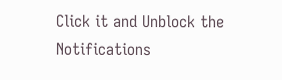Click it and Unblock the Notifications